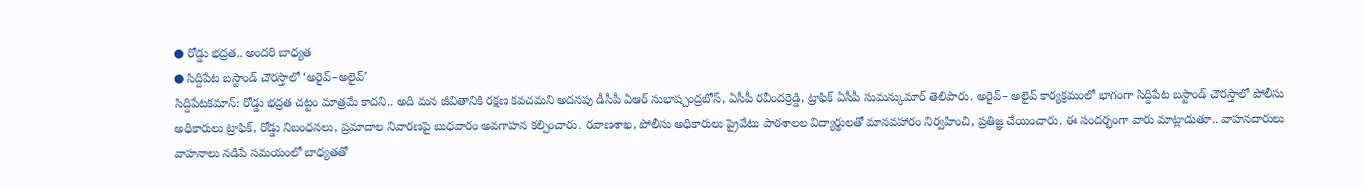● రోడ్డు భద్రత.. అందరి బాధ్యత
● సిద్దిపేట బస్టాండ్ చౌరస్తాలో ‘అరైవ్–అలైవ్’
సిద్దిపేటకమాన్: రోడ్డు భద్రత చట్టం మాత్రమే కాదని.. అది మన జీవితానికి రక్షణ కవచమని అదనపు డీసీపీ ఏఆర్ సుభాష్చంద్రబోస్, ఏసీపీ రవీందర్రెడ్డి, ట్రాఫిక్ ఏసీపీ సుమన్కుమార్ తెలిపారు. అరైవ్– అలైవ్ కార్యక్రమంలో భాగంగా సిద్దిపేట బస్టాండ్ చౌరస్తాలో పోలీసు అధికారులు ట్రాఫిక్, రోడ్డు నిబంధనలు, ప్రమాదాల నివారణపై బుధవారం అవగాహన కల్పించారు. రవాణశాఖ, పోలీసు అధికారులు ప్రైవేటు పాఠశాలల విద్యార్థులతో మానవహారం నిర్వహించి, ప్రతిజ్ఞ చేయించారు. ఈ సందర్భంగా వారు మాట్లాడుతూ.. వాహనదారులు వాహనాలు నడిపే సమయంలో బాధ్యతతో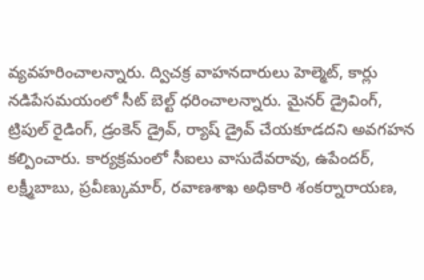వ్యవహరించాలన్నారు. ద్విచక్ర వాహనదారులు హెల్మెట్, కార్లు నడిపేసమయంలో సీట్ బెల్ట్ ధరించాలన్నారు. మైనర్ డ్రైవింగ్, ట్రిపుల్ రైడింగ్, డ్రంకెన్ డ్రైవ్, ర్యాష్ డ్రైవ్ చేయకూడదని అవగహన కల్పించారు. కార్యక్రమంలో సీఐలు వాసుదేవరావు, ఉపేందర్, లక్ష్మీబాబు, ప్రవీణ్కుమార్, రవాణశాఖ అధికారి శంకర్నారాయణ,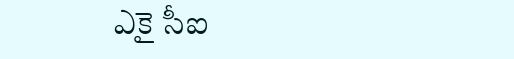ఎకై సీఐ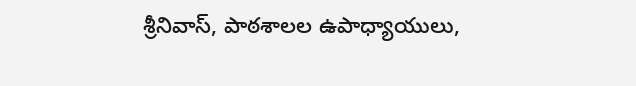శ్రీనివాస్, పాఠశాలల ఉపాధ్యాయులు,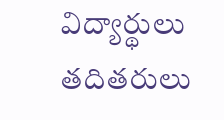విద్యార్థులు తదితరులు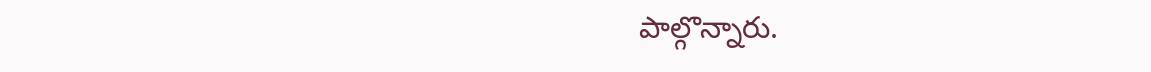పాల్గొన్నారు.